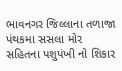ભાવનગર જિલ્લાના તળાજા પંથકમા સસલા મોર સહિતના પશુપંખી નો શિકાર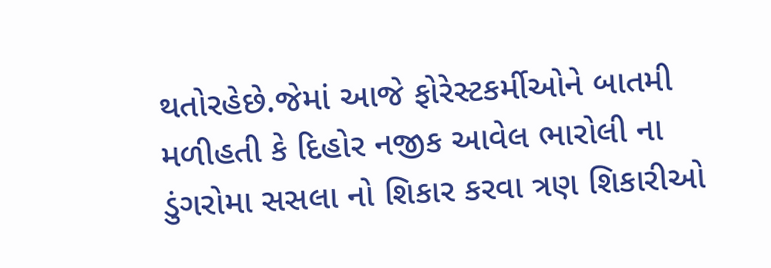થતોરહેછે.જેમાં આજે ફોરેસ્ટકર્મીઓને બાતમી મળીહતી કે દિહોર નજીક આવેલ ભારોલી ના ડુંગરોમા સસલા નો શિકાર કરવા ત્રણ શિકારીઓ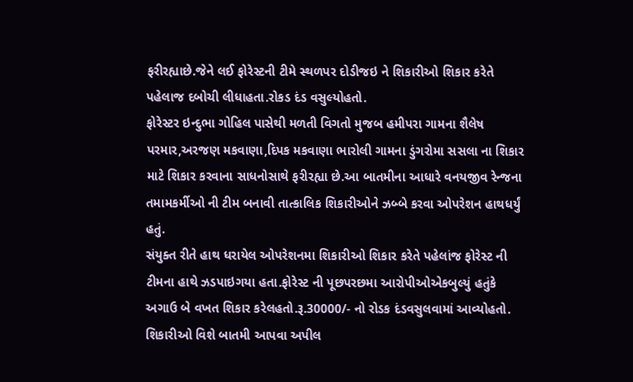ફરીરહ્યાછે.જેને લઈ ફોરેસ્ટની ટીમે સ્થળપર દોડીજઇ ને શિકારીઓ શિકાર કરેતે પહેલાજ દબોચી લીધાહતા.રોકડ દંડ વસુલ્યોહતો.
ફોરેસ્ટર ઇન્દુભા ગોહિલ પાસેથી મળતી વિગતો મુજબ હમીપરા ગામના શૈલેષ પરમાર,અરજણ મકવાણા,દિપક મકવાણા ભારોલી ગામના ડુંગરોમા સસલા ના શિકાર માટે શિકાર કરવાના સાધનોસાથે ફરીરહ્યા છે.આ બાતમીના આધારે વનયજીવ રેન્જના તમામકર્મીઓ ની ટીમ બનાવી તાત્કાલિક શિકારીઓને ઝબ્બે કરવા ઓપરેશન હાથધર્યું હતું.
સંયુક્ત રીતે હાથ ધરાયેલ ઓપરેશનમા શિકારીઓ શિકાર કરેતે પહેલાંજ ફોરેસ્ટ ની ટીમના હાથે ઝડપાઇગયા હતા.ફોરેસ્ટ ની પૂછપરછમા આરોપીઓએકબુલ્યું હતુંકે અગાઉ બે વખત શિકાર કરેલહતો.રૂ.30000/- નો રોડક દંડવસુલવામાં આવ્યોહતો.
શિકારીઓ વિશે બાતમી આપવા અપીલ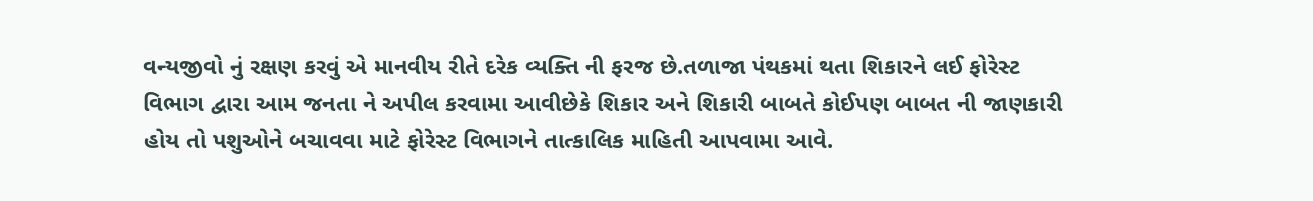વન્યજીવો નું રક્ષણ કરવું એ માનવીય રીતે દરેક વ્યક્તિ ની ફરજ છે.તળાજા પંથકમાં થતા શિકારને લઈ ફોરેસ્ટ વિભાગ દ્વારા આમ જનતા ને અપીલ કરવામા આવીછેકે શિકાર અને શિકારી બાબતે કોઈપણ બાબત ની જાણકારી હોય તો પશુઓને બચાવવા માટે ફોરેસ્ટ વિભાગને તાત્કાલિક માહિતી આપવામા આવે.